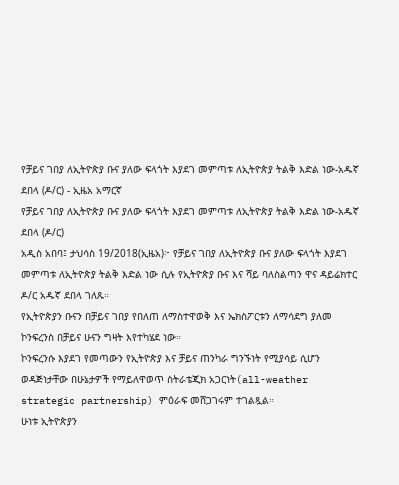የቻይና ገበያ ለኢትዮጵያ ቡና ያለው ፍላጎት እያደገ መምጣቱ ለኢትዮጵያ ትልቅ እድል ነው-አዱኛ ደበላ (ዶ/ር) - ኢዜአ አማርኛ
የቻይና ገበያ ለኢትዮጵያ ቡና ያለው ፍላጎት እያደገ መምጣቱ ለኢትዮጵያ ትልቅ እድል ነው-አዱኛ ደበላ (ዶ/ር)
አዲስ አበባ፤ ታህሳስ 19/2018(ኢዜአ)፦ የቻይና ገበያ ለኢትዮጵያ ቡና ያለው ፍላጎት እያደገ መምጣቱ ለኢትዮጵያ ትልቅ እድል ነው ሲሉ የኢትዮጵያ ቡና እና ሻይ ባለስልጣን ዋና ዳይሬክተር ዶ/ር አዱኛ ደበላ ገለጹ።
የኢትዮጵያን ቡናን በቻይና ገበያ የበለጠ ለማስተዋወቅ እና ኤክስፖርቱን ለማሳደግ ያለመ ኮንፍረንስ በቻይና ሁናን ግዛት እየተካሄደ ነው።
ኮንፍረንሱ እያደገ የመጣውን የኢትዮጵያ እና ቻይና ጠንካራ ግንኙነት የሚያሳይ ሲሆን ወዳጅነታቸው በሁኔታዎች የማይለዋወጥ ስትራቴጂክ አጋርነት(all-weather strategic partnership) ምዕራፍ መሸጋገሩም ተገልጿል።
ሁነቱ ኢትዮጵያን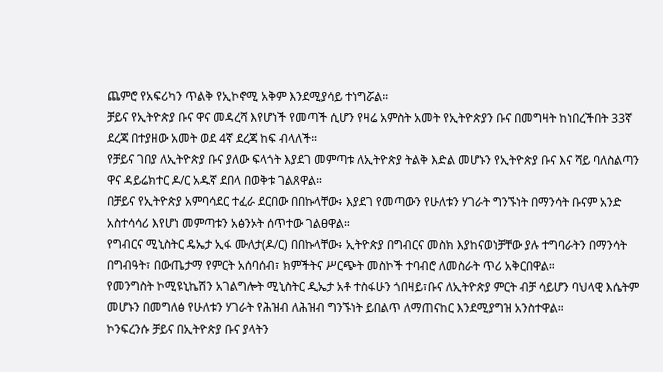ጨምሮ የአፍሪካን ጥልቅ የኢኮኖሚ አቅም እንደሚያሳይ ተነግሯል።
ቻይና የኢትዮጵያ ቡና ዋና መዳረሻ እየሆነች የመጣች ሲሆን የዛሬ አምስት አመት የኢትዮጵያን ቡና በመግዛት ከነበረችበት 33ኛ ደረጃ በተያዘው አመት ወደ 4ኛ ደረጃ ከፍ ብላለች።
የቻይና ገበያ ለኢትዮጵያ ቡና ያለው ፍላጎት እያደገ መምጣቱ ለኢትዮጵያ ትልቅ እድል መሆኑን የኢትዮጵያ ቡና እና ሻይ ባለስልጣን ዋና ዳይሬክተር ዶ/ር አዱኛ ደበላ በወቅቱ ገልጸዋል።
በቻይና የኢትዮጵያ አምባሳደር ተፈራ ደርበው በበኩላቸው፥ እያደገ የመጣውን የሁለቱን ሃገራት ግንኙነት በማንሳት ቡናም አንድ አስተሳሳሪ እየሆነ መምጣቱን አፅንኦት ሰጥተው ገልፀዋል።
የግብርና ሚኒስትር ዴኤታ ኢፋ ሙለታ(ዶ/ር) በበኩላቸው፥ ኢትዮጵያ በግብርና መስክ እያከናወነቻቸው ያሉ ተግባራትን በማንሳት በግብዓት፣ በውጤታማ የምርት አሰባሰብ፣ ክምችትና ሥርጭት መስኮች ተባብሮ ለመስራት ጥሪ አቅርበዋል።
የመንግስት ኮሚዩኒኬሽን አገልግሎት ሚኒስትር ዲኤታ አቶ ተስፋሁን ጎበዛይ፣ቡና ለኢትዮጵያ ምርት ብቻ ሳይሆን ባህላዊ እሴትም መሆኑን በመግለፅ የሁለቱን ሃገራት የሕዝብ ለሕዝብ ግንኙነት ይበልጥ ለማጠናከር እንደሚያግዝ አንስተዋል።
ኮንፍረንሱ ቻይና በኢትዮጵያ ቡና ያላትን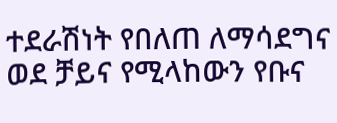ተደራሽነት የበለጠ ለማሳደግና ወደ ቻይና የሚላከውን የቡና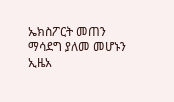ኤክስፖርት መጠን ማሳደግ ያለመ መሆኑን ኢዜአ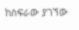ከስፍራው ያገኘው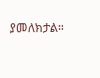ያመለክታል።